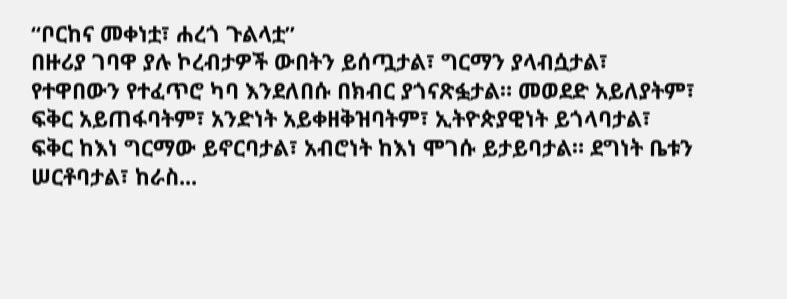“ቦርከና መቀነቷ፣ ሐረጎ ጉልላቷ”
በዙሪያ ገባዋ ያሉ ኮረብታዎች ውበትን ይሰጧታል፣ ግርማን ያላብሷታል፣ የተዋበውን የተፈጥሮ ካባ እንደለበሱ በክብር ያጎናጽፏታል። መወደድ አይለያትም፣ ፍቅር አይጠፋባትም፣ አንድነት አይቀዘቅዝባትም፣ ኢትዮጵያዊነት ይጎላባታል፣ ፍቅር ከእነ ግርማው ይኖርባታል፣ አብሮነት ከእነ ሞገሱ ይታይባታል። ደግነት ቤቱን ሠርቶባታል፣ ከራስ...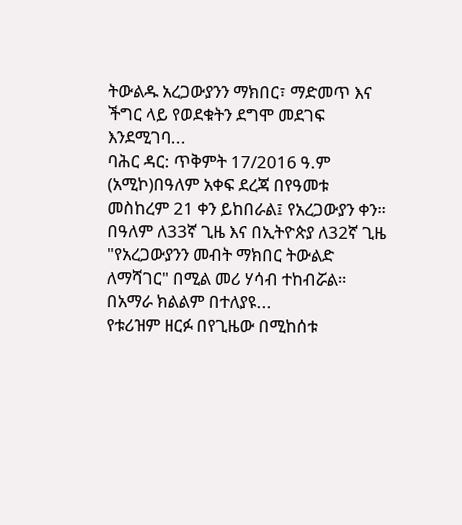ትውልዱ አረጋውያንን ማክበር፣ ማድመጥ እና ችግር ላይ የወደቁትን ደግሞ መደገፍ እንደሚገባ...
ባሕር ዳር: ጥቅምት 17/2016 ዓ.ም (አሚኮ)በዓለም አቀፍ ደረጃ በየዓመቱ መስከረም 21 ቀን ይከበራል፤ የአረጋውያን ቀን። በዓለም ለ33ኛ ጊዜ እና በኢትዮጵያ ለ32ኛ ጊዜ "የአረጋውያንን መብት ማክበር ትውልድ ለማሻገር" በሚል መሪ ሃሳብ ተከብሯል። በአማራ ክልልም በተለያዩ...
የቱሪዝም ዘርፉ በየጊዜው በሚከሰቱ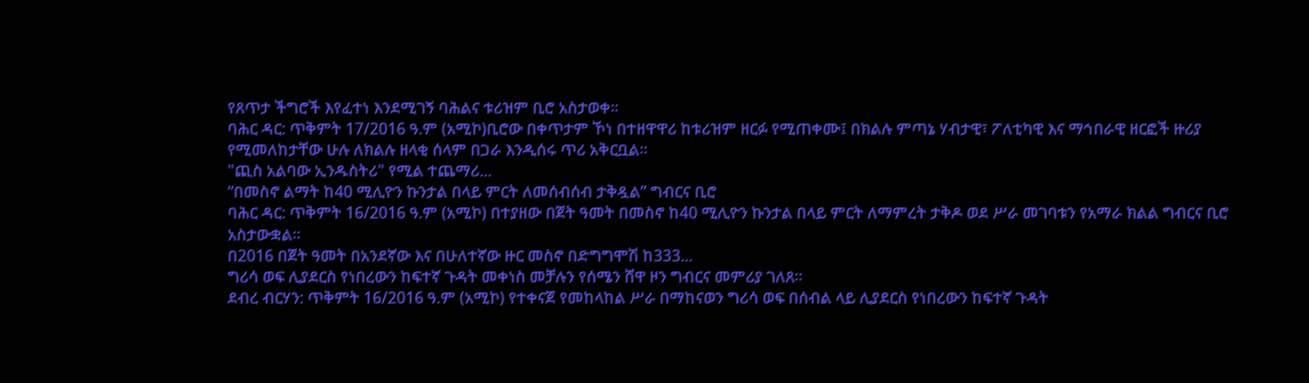የጸጥታ ችግሮች እየፈተነ እንደሚገኝ ባሕልና ቱሪዝም ቢሮ አስታወቀ።
ባሕር ዳር: ጥቅምት 17/2016 ዓ.ም (አሚኮ)ቢሮው በቀጥታም ኾነ በተዘዋዋሪ ከቱሪዝም ዘርፉ የሚጠቀሙ፤ በክልሉ ምጣኔ ሃብታዊ፣ ፖለቲካዊ እና ማኅበራዊ ዘርፎች ዙሪያ የሚመለከታቸው ሁሉ ለክልሉ ዘላቂ ሰላም በጋራ እንዲሰሩ ጥሪ አቅርቧል።
"ጪስ አልባው ኢንዱስትሪ" የሚል ተጨማሪ...
“በመስኖ ልማት ከ40 ሚሊዮን ኩንታል በላይ ምርት ለመሰብሰብ ታቅዷል” ግብርና ቢሮ
ባሕር ዳር: ጥቅምት 16/2016 ዓ.ም (አሚኮ) በተያዘው በጀት ዓመት በመስኖ ከ40 ሚሊዮን ኩንታል በላይ ምርት ለማምረት ታቅዶ ወደ ሥራ መገባቱን የአማራ ክልል ግብርና ቢሮ አስታውቋል።
በ2016 በጀት ዓመት በአንደኛው እና በሁለተኛው ዙር መስኖ በድግግሞሽ ከ333...
ግሪሳ ወፍ ሊያደርስ የነበረውን ከፍተኛ ጉዳት መቀነስ መቻሉን የሰሜን ሸዋ ዞን ግብርና መምሪያ ገለጸ፡፡
ደብረ ብርሃን: ጥቅምት 16/2016 ዓ.ም (አሚኮ) የተቀናጀ የመከላከል ሥራ በማከናወን ግሪሳ ወፍ በሰብል ላይ ሊያደርስ የነበረውን ከፍተኛ ጉዳት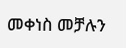መቀነስ መቻሉን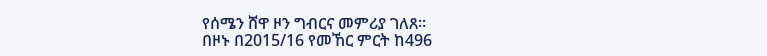የሰሜን ሸዋ ዞን ግብርና መምሪያ ገለጸ፡፡
በዞኑ በ2015/16 የመኸር ምርት ከ496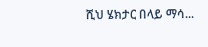ሺህ ሄክታር በላይ ማሳ...